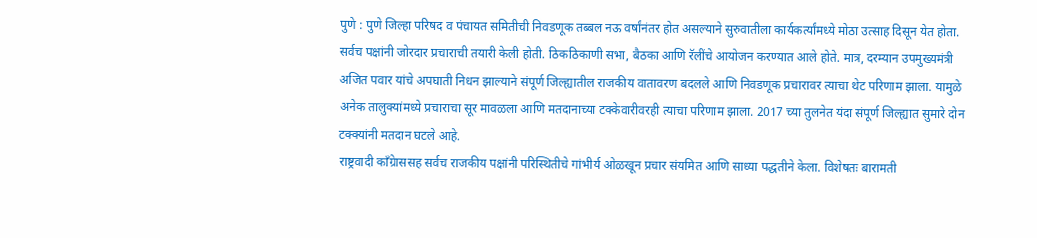पुणे : पुणे जिल्हा परिषद व पंचायत समितीची निवडणूक तब्बल नऊ वर्षांनंतर होत असल्याने सुरुवातीला कार्यकर्त्यांमध्ये मोठा उत्साह दिसून येत होता. सर्वच पक्षांनी जोरदार प्रचाराची तयारी केली होती. ठिकठिकाणी सभा, बैठका आणि रॅलींचे आयोजन करण्यात आले होते. मात्र, दरम्यान उपमुख्यमंत्री अजित पवार यांचे अपघाती निधन झाल्याने संपूर्ण जिल्ह्यातील राजकीय वातावरण बदलले आणि निवडणूक प्रचारावर त्याचा थेट परिणाम झाला. यामुळे अनेक तालुक्यांमध्ये प्रचाराचा सूर मावळला आणि मतदानाच्या टक्केवारीवरही त्याचा परिणाम झाला. 2017 च्या तुलनेत यंदा संपूर्ण जिल्ह्यात सुमारे दोन टक्क्यांनी मतदान घटले आहे.
राष्ट्रवादी काँग्रेाससह सर्वच राजकीय पक्षांनी परिस्थितीचे गांभीर्य ओळखून प्रचार संयमित आणि साध्या पद्धतीने केला. विशेषतः बारामती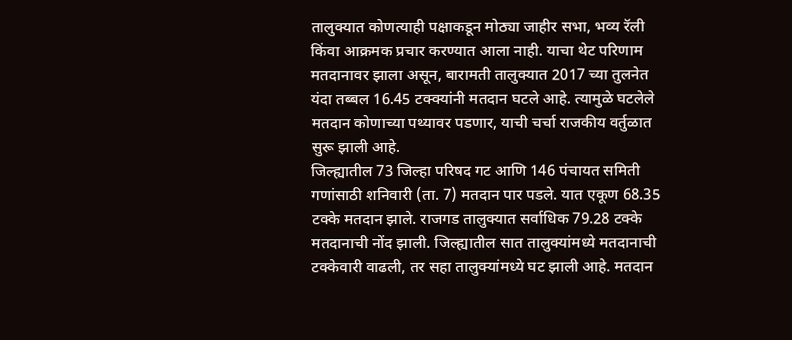तालुक्यात कोणत्याही पक्षाकडून मोठ्या जाहीर सभा, भव्य रॅली किंवा आक्रमक प्रचार करण्यात आला नाही. याचा थेट परिणाम मतदानावर झाला असून, बारामती तालुक्यात 2017 च्या तुलनेत यंदा तब्बल 16.45 टक्क्यांनी मतदान घटले आहे. त्यामुळे घटलेले मतदान कोणाच्या पथ्यावर पडणार, याची चर्चा राजकीय वर्तुळात सुरू झाली आहे.
जिल्ह्यातील 73 जिल्हा परिषद गट आणि 146 पंचायत समिती गणांसाठी शनिवारी (ता. 7) मतदान पार पडले. यात एकूण 68.35 टक्के मतदान झाले. राजगड तालुक्यात सर्वाधिक 79.28 टक्के मतदानाची नोंद झाली. जिल्ह्यातील सात तालुक्यांमध्ये मतदानाची टक्केवारी वाढली, तर सहा तालुक्यांमध्ये घट झाली आहे. मतदान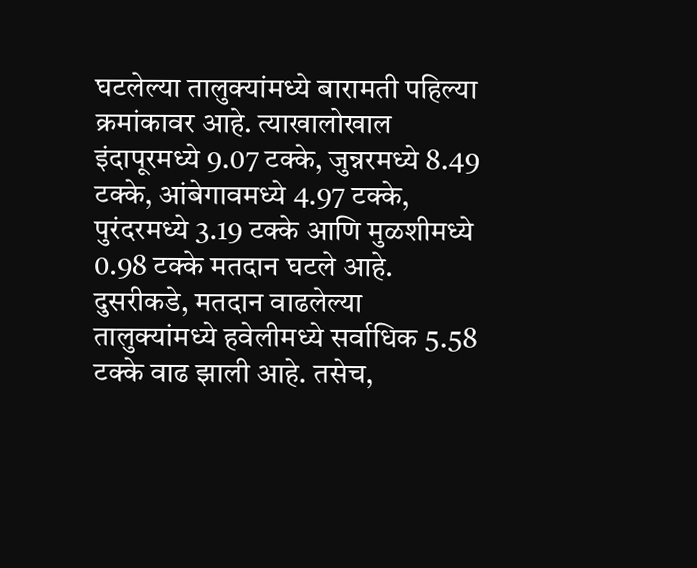घटलेल्या तालुक्यांमध्ये बारामती पहिल्या क्रमांकावर आहे. त्याखालोखाल इंदापूरमध्ये 9.07 टक्के, जुन्नरमध्ये 8.49 टक्के, आंबेगावमध्ये 4.97 टक्के, पुरंदरमध्ये 3.19 टक्के आणि मुळशीमध्ये 0.98 टक्के मतदान घटले आहे.
दुसरीकडे, मतदान वाढलेल्या तालुक्यांमध्ये हवेलीमध्ये सर्वाधिक 5.58 टक्के वाढ झाली आहे. तसेच,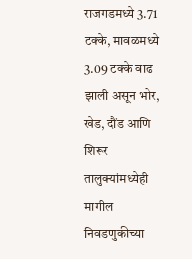राजगडमध्ये 3.71 टक्के, मावळमध्ये 3.09 टक्के वाढ झाली असून भोर, खेड, दौंड आणि शिरूर तालुक्यांमध्येही मागील निवडणुकीच्या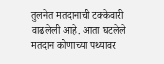तुलनेत मतदानाची टक्केवारी वाढलेली आहे. आता घटलेले मतदान कोणाच्या पथ्यावर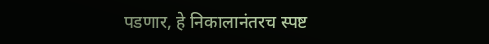पडणार, हे निकालानंतरच स्पष्ट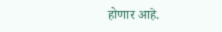होणार आहे.